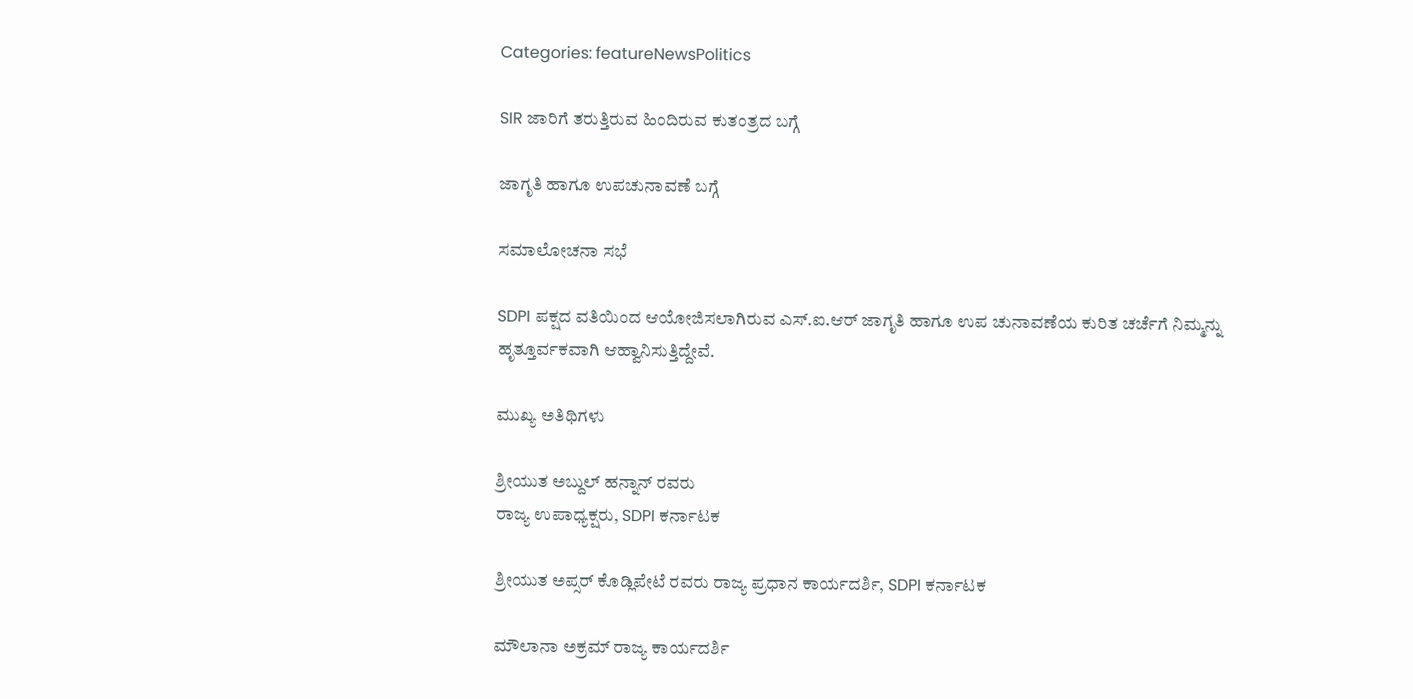Categories: featureNewsPolitics

SIR ಜಾರಿಗೆ ತರುತ್ತಿರುವ ಹಿಂದಿರುವ ಕುತಂತ್ರದ ಬಗ್ಗೆ

ಜಾಗೃತಿ ಹಾಗೂ ಉಪಚುನಾವಣೆ ಬಗ್ಗೆ

ಸಮಾಲೋಚನಾ ಸಭೆ

SDPI ಪಕ್ಷದ ವತಿಯಿಂದ ಆಯೋಜಿಸಲಾಗಿರುವ ಎಸ್.ಐ.ಆರ್ ಜಾಗೃತಿ ಹಾಗೂ ಉಪ ಚುನಾವಣೆಯ ಕುರಿತ ಚರ್ಚೆಗೆ ನಿಮ್ಮನ್ನು ಹೃತ್ತೂರ್ವಕವಾಗಿ ಆಹ್ವಾನಿಸುತ್ತಿದ್ದೇವೆ.

ಮುಖ್ಯ ಅತಿಥಿಗಳು

ಶ್ರೀಯುತ ಅಬ್ದುಲ್ ಹನ್ನಾನ್ ರವರು
ರಾಜ್ಯ ಉಪಾಧ್ಯಕ್ಷರು, SDPI ಕರ್ನಾಟಕ

ಶ್ರೀಯುತ ಅಪ್ಸರ್ ಕೊಡ್ಲಿಪೇಟೆ ರವರು ರಾಜ್ಯ ಪ್ರಧಾನ ಕಾರ್ಯದರ್ಶಿ, SDPI ಕರ್ನಾಟಕ

ಮೌಲಾನಾ ಅಕ್ರಮ್ ರಾಜ್ಯ ಕಾರ್ಯದರ್ಶಿ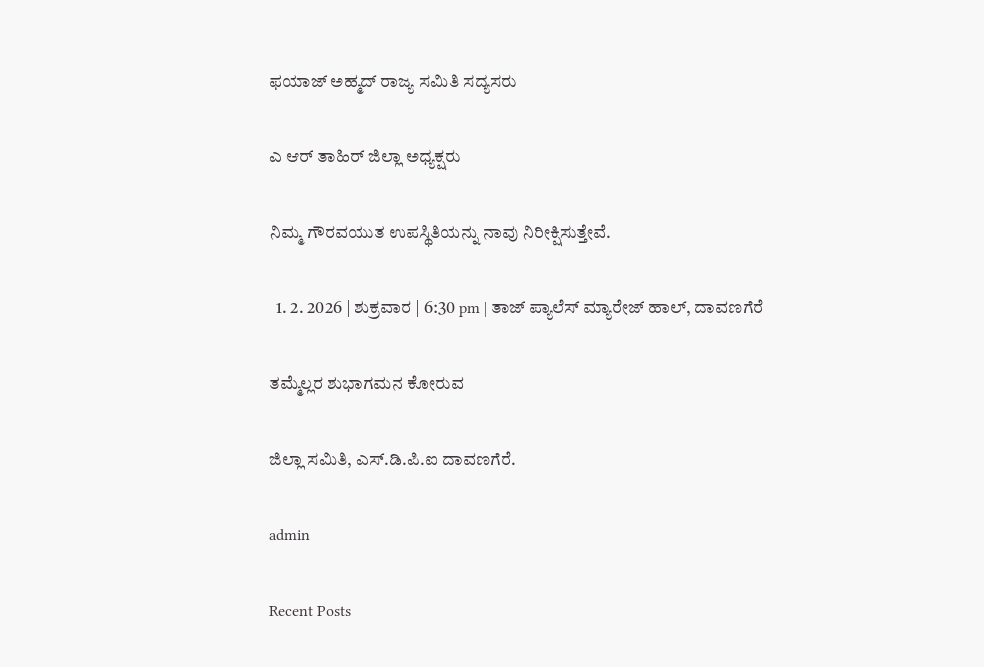ಫಯಾಜ್ ಅಹ್ಮದ್ ರಾಜ್ಯ ಸಮಿತಿ ಸದ್ಯಸರು

ಎ‌ ಆರ್ ತಾಹಿರ್ ಜಿಲ್ಲಾ ಅಧ್ಯಕ್ಷರು

ನಿಮ್ಮ ಗೌರವಯುತ ಉಪಸ್ಥಿತಿಯನ್ನು ನಾವು ನಿರೀಕ್ಷಿಸುತ್ತೇವೆ.

  1. 2. 2026 | ಶುಕ್ರವಾರ | 6:30 pm | ತಾಜ್ ಪ್ಯಾಲೆಸ್ ಮ್ಯಾರೇಜ್ ಹಾಲ್, ದಾವಣಗೆರೆ

ತಮ್ಮೆಲ್ಲರ ಶುಭಾಗಮನ ಕೋರುವ

ಜಿಲ್ಲಾ ಸಮಿತಿ, ಎಸ್.ಡಿ.ಪಿ.ಐ ದಾವಣಗೆರೆ.

admin

Recent Posts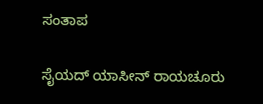ಸಂತಾಪ

ಸೈಯದ್ ಯಾಸೀನ್ ರಾಯಚೂರು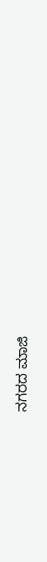ನಗರದ ಮಾಜಿ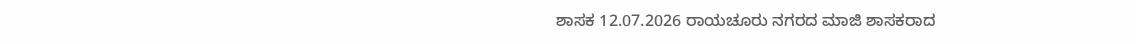ಶಾಸಕ 12.07.2026 ರಾಯಚೂರು ನಗರದ ಮಾಜಿ ಶಾಸಕರಾದ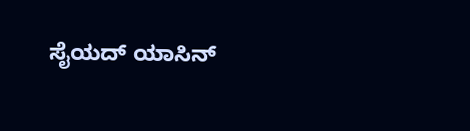ಸೈಯದ್ ಯಾಸಿನ್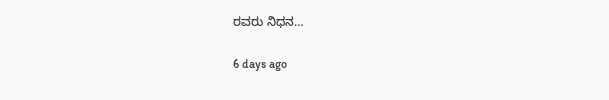ರವರು ನಿಧನ…

6 days ago